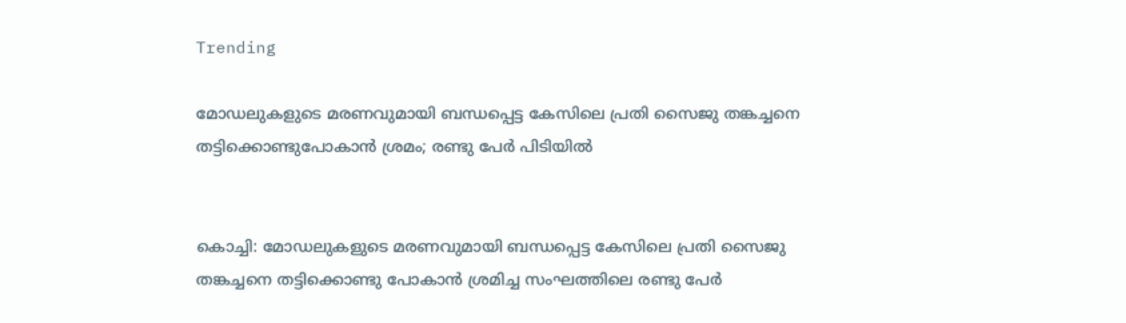Trending

മോഡലുകളുടെ മരണവുമായി ബന്ധപ്പെട്ട കേസിലെ പ്രതി സൈജു തങ്കച്ചനെ തട്ടിക്കൊണ്ടുപോകാന്‍ ശ്രമം; രണ്ടു പേര്‍ പിടിയില്‍


കൊച്ചി: മോഡലുകളുടെ മരണവുമായി ബന്ധപ്പെട്ട കേസിലെ പ്രതി സൈജു തങ്കച്ചനെ തട്ടിക്കൊണ്ടു പോകാൻ ശ്രമിച്ച സംഘത്തിലെ രണ്ടു പേർ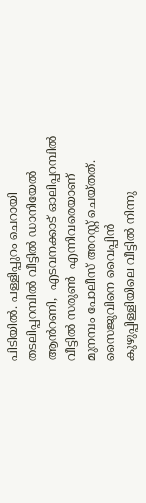പിടിയിൽ. പള്ളിപ്പുറം ചെറായി  തടലിപ്പറമ്പിൽ വീട്ടിൽ ഡാനിയേൽ ആൻറണി,  എടവനക്കാട് ഓലിപ്പറമ്പിൽ വീട്ടിൽ സരുൺ  എന്നിവരെയാണ് മുനമ്പം പോലീസ് അറസ്റ്റ് ചെയ്തത്. സൈജുവിനെ വൈപ്പിൻ കുഴുപ്പിള്ളിയിലെ വീട്ടിൽ നിന്നു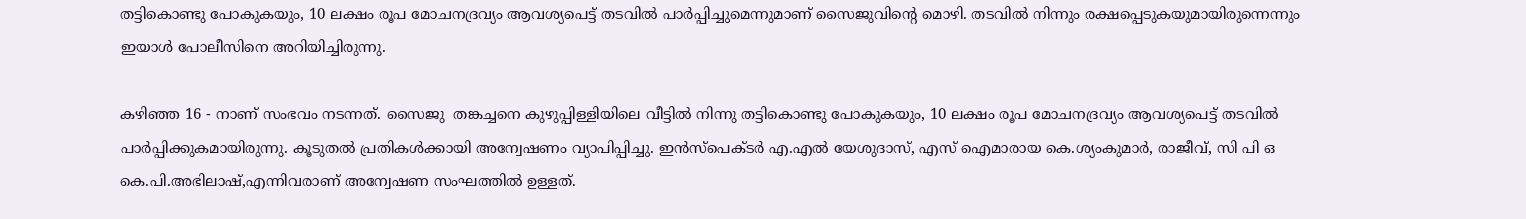തട്ടികൊണ്ടു പോകുകയും, 10 ലക്ഷം രൂപ മോചനദ്രവ്യം ആവശ്യപെട്ട് തടവിൽ പാർപ്പിച്ചുമെന്നുമാണ് സൈജുവിന്റെ മൊഴി. തടവിൽ നിന്നും രക്ഷപ്പെടുകയുമായിരുന്നെന്നും ഇയാൾ പോലീസിനെ അറിയിച്ചിരുന്നു.

കഴിഞ്ഞ 16 - നാണ് സംഭവം നടന്നത്. സൈജു  തങ്കച്ചനെ കുഴുപ്പിള്ളിയിലെ വീട്ടിൽ നിന്നു തട്ടികൊണ്ടു പോകുകയും, 10 ലക്ഷം രൂപ മോചനദ്രവ്യം ആവശ്യപെട്ട് തടവിൽ പാർപ്പിക്കുകമായിരുന്നു. കൂടുതൽ പ്രതികൾക്കായി അന്വേഷണം വ്യാപിപ്പിച്ചു. ഇൻസ്പെക്ടർ എ.എൽ യേശുദാസ്, എസ് ഐമാരായ കെ.ശ്യംകുമാർ, രാജീവ്, സി പി ഒ കെ.പി.അഭിലാഷ്,എന്നിവരാണ് അന്വേഷണ സംഘത്തിൽ ഉള്ളത്.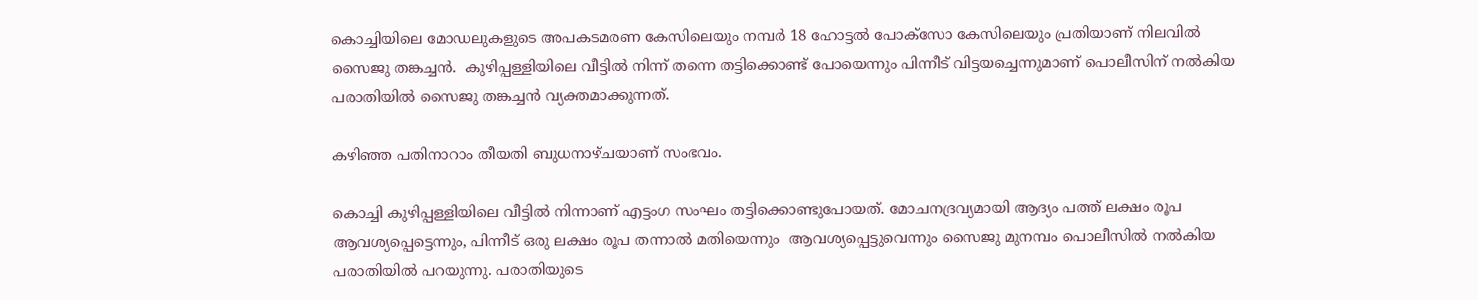കൊച്ചിയിലെ മോഡലുകളുടെ അപകടമരണ കേസിലെയും നമ്പർ 18 ഹോട്ടൽ പോക്സോ കേസിലെയും പ്രതിയാണ് നിലവിൽ സൈജു തങ്കച്ചൻ.  കുഴിപ്പള്ളിയിലെ വീട്ടിൽ നിന്ന് തന്നെ തട്ടിക്കൊണ്ട് പോയെന്നും പിന്നീട് വിട്ടയച്ചെന്നുമാണ് പൊലീസിന് നൽകിയ പരാതിയിൽ സൈജു തങ്കച്ചൻ വ്യക്തമാക്കുന്നത്.

കഴിഞ്ഞ പതിനാറാം തീയതി ബുധനാഴ്ചയാണ് സംഭവം.

കൊച്ചി കുഴിപ്പള്ളിയിലെ വീട്ടിൽ നിന്നാണ് എട്ടംഗ സംഘം തട്ടിക്കൊണ്ടുപോയത്. മോചനദ്രവ്യമായി ആദ്യം പത്ത് ലക്ഷം രൂപ ആവശ്യപ്പെട്ടെന്നും, പിന്നീട് ഒരു ലക്ഷം രൂപ തന്നാൽ മതിയെന്നും  ആവശ്യപ്പെട്ടുവെന്നും സൈജു മുനമ്പം പൊലീസിൽ നൽകിയ പരാതിയിൽ പറയുന്നു. പരാതിയുടെ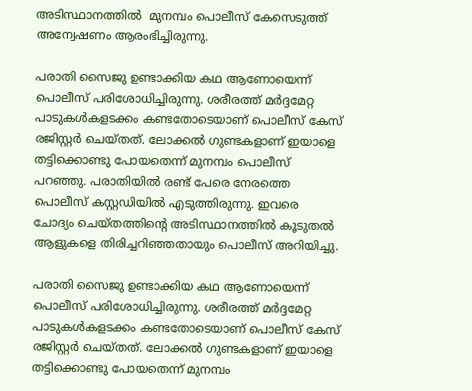അടിസ്ഥാനത്തിൽ  മുനമ്പം പൊലീസ് കേസെടുത്ത് അന്വേഷണം ആരംഭിച്ചിരുന്നു.

പരാതി സൈജു ഉണ്ടാക്കിയ കഥ ആണോയെന്ന് പൊലീസ് പരിശോധിച്ചിരുന്നു. ശരീരത്ത് മർദ്ദമേറ്റ പാടുകൾകളടക്കം കണ്ടതോടെയാണ് പൊലീസ് കേസ് രജിസ്റ്റർ ചെയ്തത്. ലോക്കൽ ഗുണ്ടകളാണ് ഇയാളെ തട്ടിക്കൊണ്ടു പോയതെന്ന് മുനമ്പം പൊലീസ് പറഞ്ഞു. പരാതിയിൽ രണ്ട് പേരെ നേരത്തെ പൊലീസ് കസ്റ്റഡിയിൽ എടുത്തിരുന്നു. ഇവരെ ചോദ്യം ചെയ്തത്തിൻ്റെ അടിസ്ഥാനത്തിൽ കൂടുതൽ ആളുകളെ തിരിച്ചറിഞ്ഞതായും പൊലീസ് അറിയിച്ചു.

പരാതി സൈജു ഉണ്ടാക്കിയ കഥ ആണോയെന്ന് പൊലീസ് പരിശോധിച്ചിരുന്നു. ശരീരത്ത് മർദ്ദമേറ്റ പാടുകൾകളടക്കം കണ്ടതോടെയാണ് പൊലീസ് കേസ് രജിസ്റ്റർ ചെയ്തത്. ലോക്കൽ ഗുണ്ടകളാണ് ഇയാളെ തട്ടിക്കൊണ്ടു പോയതെന്ന് മുനമ്പം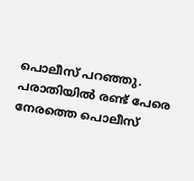പൊലീസ് പറഞ്ഞു. പരാതിയിൽ രണ്ട് പേരെ നേരത്തെ പൊലീസ്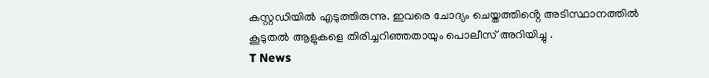കസ്റ്റഡിയിൽ എടുത്തിരുന്നു. ഇവരെ ചോദ്യം ചെയ്തത്തിൻ്റെ അടിസ്ഥാനത്തിൽ കൂടുതൽ ആളുകളെ തിരിച്ചറിഞ്ഞതായും പൊലീസ് അറിയിച്ചു .
T News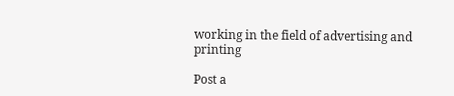working in the field of advertising and printing

Post a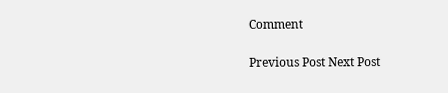Comment

Previous Post Next Post